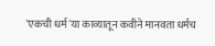'एकची धर्म 'या काव्यातून कवीने मानवता धर्मच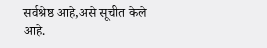सर्वश्रेष्ठ आहे,असे सूचीत केले आहे.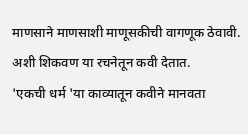माणसाने माणसाशी माणूसकीची वागणूक ठेवावी. अशी शिकवण या रचनेतून कवी देतात.
'एकची धर्म 'या काव्यातून कवीने मानवता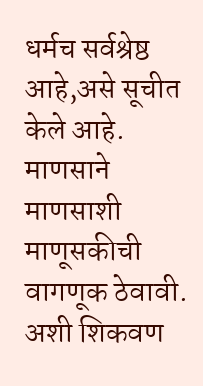धर्मच सर्वश्रेष्ठ आहे,असे सूचीत केले आहे. माणसाने माणसाशी माणूसकीची वागणूक ठेवावी. अशी शिकवण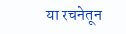या रचनेतून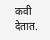कवी देतात.